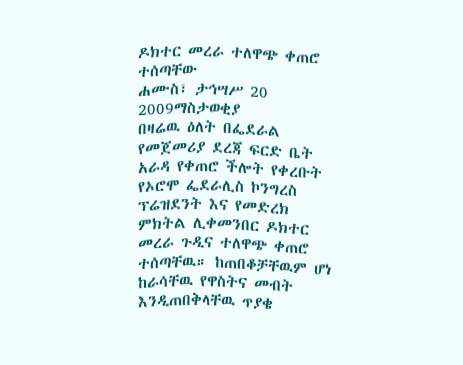ዶክተር መረራ ተለዋጭ ቀጠሮ ተሰጣቸው
ሐሙስ፣ ታኅሣሥ 20 2009ማስታወቂያ
በዛሬዉ ዕለት በፌደራል የመጀመሪያ ደረጃ ፍርድ ቤት አራዳ የቀጠሮ ችሎት የቀረቡት የኦሮሞ ፌደራሊስ ኮንግረስ ፕሬዝደንት እና የመድረክ ምክትል ሊቀመንበር ዶክተር መረራ ጉዲና ተለዋጭ ቀጠሮ ተሰጣቸዉ። ከጠበቆቻቸዉም ሆነ ከራሳቸዉ የዋስትና መብት እንዲጠበቅላቸዉ ጥያቄ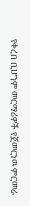የቀረበ ቢሆንም መርማሪዎች የጀመርነዉ ምርመራ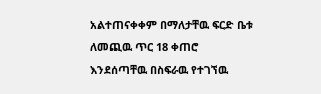አልተጠናቀቀም በማለታቸዉ ፍርድ ቤቱ ለመጪዉ ጥር 18 ቀጠሮ እንደሰጣቸዉ በስፍራዉ የተገኘዉ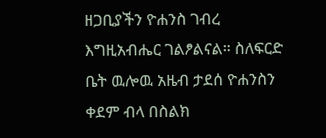ዘጋቢያችን ዮሐንስ ገብረ እግዚአብሔር ገልፆልናል። ስለፍርድ ቤት ዉሎዉ አዜብ ታደሰ ዮሐንስን ቀደም ብላ በስልክ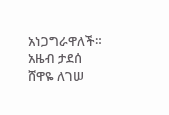አነጋግራዋለች።
አዜብ ታደሰ
ሸዋዬ ለገሠ